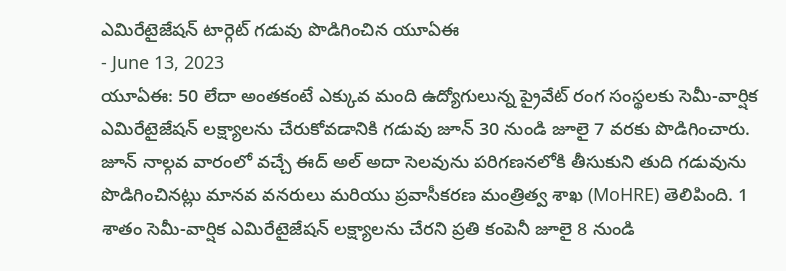ఎమిరేటైజేషన్ టార్గెట్ గడువు పొడిగించిన యూఏఈ
- June 13, 2023
యూఏఈ: 50 లేదా అంతకంటే ఎక్కువ మంది ఉద్యోగులున్న ప్రైవేట్ రంగ సంస్థలకు సెమీ-వార్షిక ఎమిరేటైజేషన్ లక్ష్యాలను చేరుకోవడానికి గడువు జూన్ 30 నుండి జూలై 7 వరకు పొడిగించారు. జూన్ నాల్గవ వారంలో వచ్చే ఈద్ అల్ అదా సెలవును పరిగణనలోకి తీసుకుని తుది గడువును పొడిగించినట్లు మానవ వనరులు మరియు ప్రవాసీకరణ మంత్రిత్వ శాఖ (MoHRE) తెలిపింది. 1 శాతం సెమీ-వార్షిక ఎమిరేటైజేషన్ లక్ష్యాలను చేరని ప్రతి కంపెనీ జూలై 8 నుండి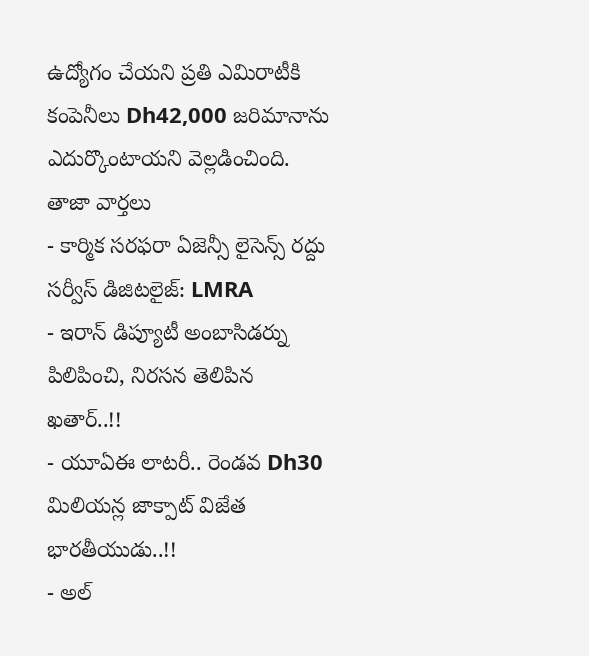ఉద్యోగం చేయని ప్రతి ఎమిరాటీకి కంపెనీలు Dh42,000 జరిమానాను ఎదుర్కొంటాయని వెల్లడించింది.
తాజా వార్తలు
- కార్మిక సరఫరా ఏజెన్సీ లైసెన్స్ రద్దు సర్వీస్ డిజిటలైజ్: LMRA
- ఇరాన్ డిప్యూటీ అంబాసిడర్ను పిలిపించి, నిరసన తెలిపిన ఖతార్..!!
- యూఏఈ లాటరీ.. రెండవ Dh30 మిలియన్ల జాక్పాట్ విజేత భారతీయుడు..!!
- అల్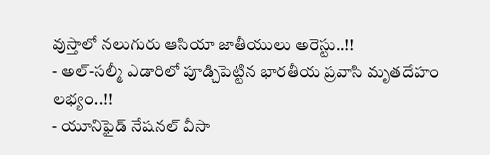వుస్తాలో నలుగురు ఆసియా జాతీయులు అరెస్టు..!!
- అల్-సల్మీ ఎడారిలో పూడ్చిపెట్టిన భారతీయ ప్రవాసి మృతదేహం లభ్యం..!!
- యూనిఫైడ్ నేషనల్ వీసా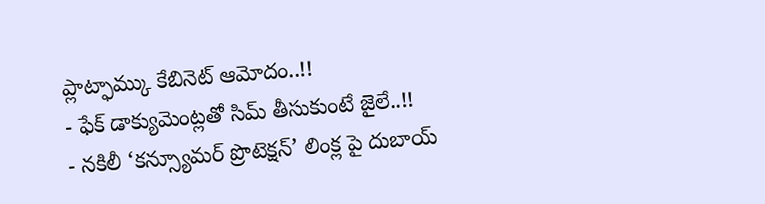ప్లాట్ఫామ్కు కేబినెట్ ఆమోదం..!!
- ఫేక్ డాక్యుమెంట్లతో సిమ్ తీసుకుంటే జైలే..!!
- నకిలీ ‘కన్స్యూమర్ ప్రొటెక్షన్’ లింక్ల పై దుబాయ్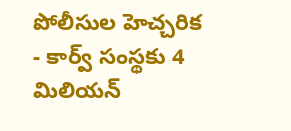పోలీసుల హెచ్చరిక
- కార్వ్ సంస్థకు 4 మిలియన్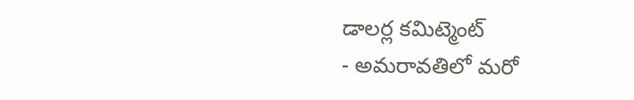డాలర్ల కమిట్మెంట్
- అమరావతిలో మరో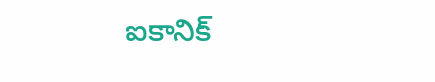ఐకానిక్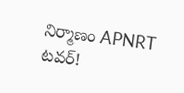నిర్మాణం APNRT టవర్!